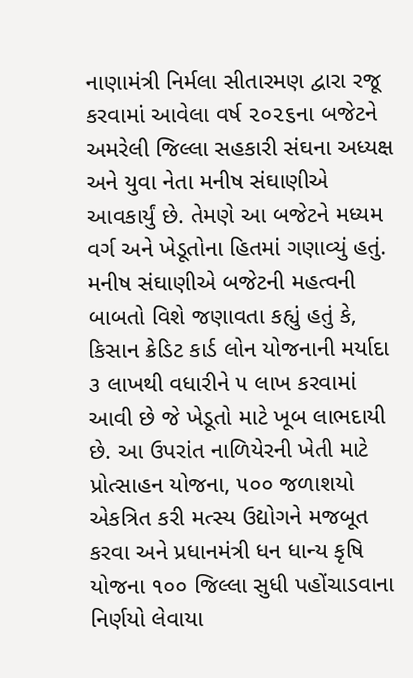નાણામંત્રી નિર્મલા સીતારમણ દ્વારા રજૂ કરવામાં આવેલા વર્ષ ૨૦૨૬ના બજેટને અમરેલી જિલ્લા સહકારી સંઘના અધ્યક્ષ અને યુવા નેતા મનીષ સંઘાણીએ આવકાર્યું છે. તેમણે આ બજેટને મધ્યમ વર્ગ અને ખેડૂતોના હિતમાં ગણાવ્યું હતું. મનીષ સંઘાણીએ બજેટની મહત્વની બાબતો વિશે જણાવતા કહ્યું હતું કે, કિસાન ક્રેડિટ કાર્ડ લોન યોજનાની મર્યાદા ૩ લાખથી વધારીને ૫ લાખ કરવામાં આવી છે જે ખેડૂતો માટે ખૂબ લાભદાયી છે. આ ઉપરાંત નાળિયેરની ખેતી માટે પ્રોત્સાહન યોજના, ૫૦૦ જળાશયો એકત્રિત કરી મત્સ્ય ઉદ્યોગને મજબૂત કરવા અને પ્રધાનમંત્રી ધન ધાન્ય કૃષિ યોજના ૧૦૦ જિલ્લા સુધી પહોંચાડવાના નિર્ણયો લેવાયા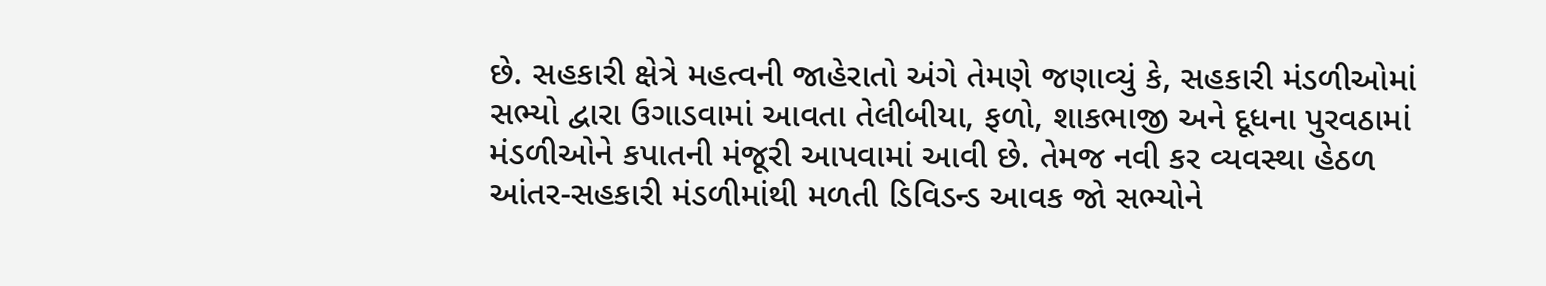છે. સહકારી ક્ષેત્રે મહત્વની જાહેરાતો અંગે તેમણે જણાવ્યું કે, સહકારી મંડળીઓમાં સભ્યો દ્વારા ઉગાડવામાં આવતા તેલીબીયા, ફળો, શાકભાજી અને દૂધના પુરવઠામાં મંડળીઓને કપાતની મંજૂરી આપવામાં આવી છે. તેમજ નવી કર વ્યવસ્થા હેઠળ આંતર-સહકારી મંડળીમાંથી મળતી ડિવિડન્ડ આવક જો સભ્યોને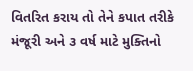વિતરિત કરાય તો તેને કપાત તરીકે મંજૂરી અને ૩ વર્ષ માટે મુક્તિનો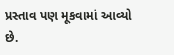પ્રસ્તાવ પણ મૂકવામાં આવ્યો છે.